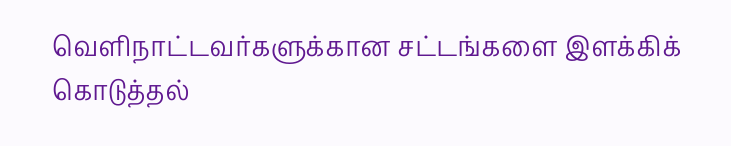வெளிநாட்டவர்களுக்கான சட்டங்களை இளக்கிக் கொடுத்தல்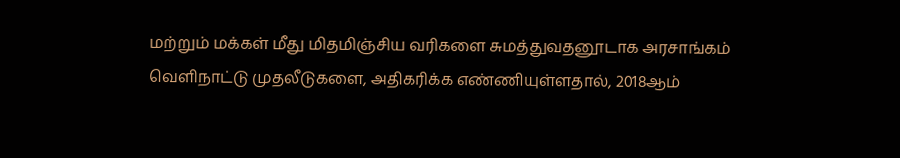மற்றும் மக்கள் மீது மிதமிஞ்சிய வரிகளை சுமத்துவதனூடாக அரசாங்கம் வெளிநாட்டு முதலீடுகளை, அதிகரிக்க எண்ணியுள்ளதால், 2018ஆம்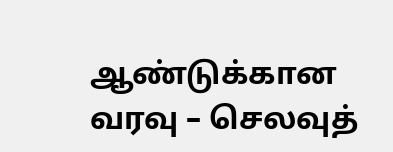ஆண்டுக்கான வரவு – செலவுத்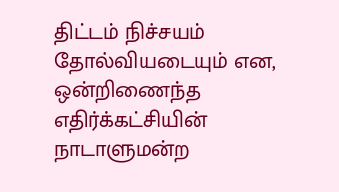திட்டம் நிச்சயம் தோல்வியடையும் என, ஒன்றிணைந்த எதிர்க்கட்சியின் நாடாளுமன்ற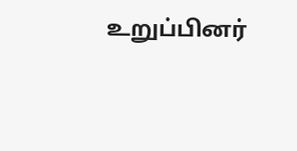உறுப்பினர்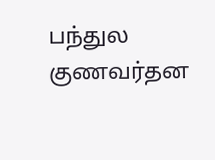பந்துல குணவர்தன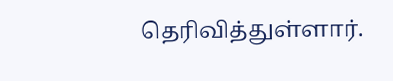தெரிவித்துள்ளார்.